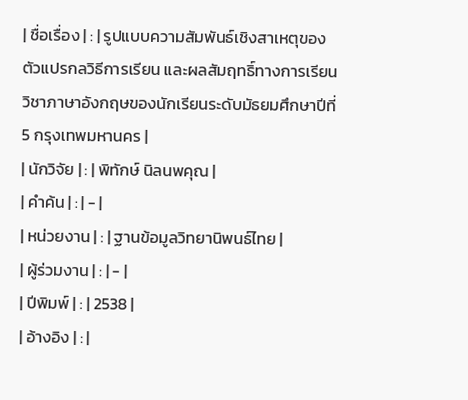| ชื่อเรื่อง | : | รูปแบบความสัมพันธ์เชิงสาเหตุของตัวแปรกลวิธีการเรียน และผลสัมฤทธิ์ทางการเรียนวิชาภาษาอังกฤษของนักเรียนระดับมัธยมศึกษาปีที่ 5 กรุงเทพมหานคร |
| นักวิจัย | : | พิทักษ์ นิลนพคุณ |
| คำค้น | : | - |
| หน่วยงาน | : | ฐานข้อมูลวิทยานิพนธ์ไทย |
| ผู้ร่วมงาน | : | - |
| ปีพิมพ์ | : | 2538 |
| อ้างอิง | : |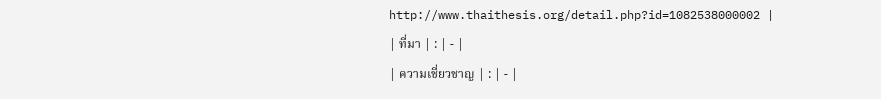http://www.thaithesis.org/detail.php?id=1082538000002 |
| ที่มา | : | - |
| ความเชี่ยวชาญ | : | - |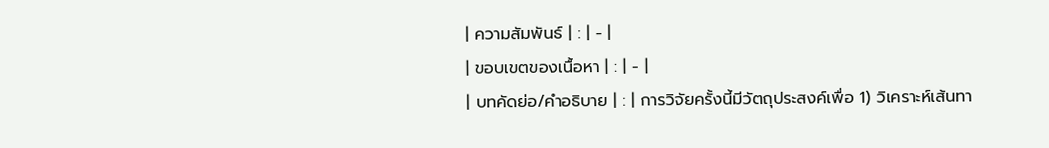| ความสัมพันธ์ | : | - |
| ขอบเขตของเนื้อหา | : | - |
| บทคัดย่อ/คำอธิบาย | : | การวิจัยครั้งนี้มีวัตถุประสงค์เพื่อ 1) วิเคราะห์เส้นทา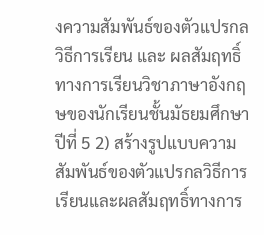งความสัมพันธ์ของตัวแปรกลวิธีการเรียน และ ผลสัมฤทธิ์ทางการเรียนวิชาภาษาอังกฤษของนักเรียนชั้นมัธยมศึกษาปีที่ 5 2) สร้างรูปแบบความสัมพันธ์ของตัวแปรกลวิธีการเรียนและผลสัมฤทธิ์ทางการ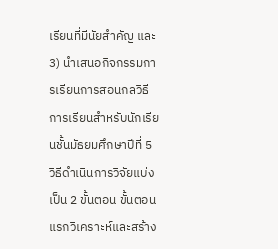เรียนที่มีนัยสำคัญ และ 3) นำเสนอกิจกรรมการเรียนการสอนกลวิธีการเรียนสำหรับนักเรียนชั้นมัธยมศึกษาปีที่ 5 วิธีดำเนินการวิจัยแบ่งเป็น 2 ขั้นตอน ขั้นตอนแรกวิเคราะห์และสร้าง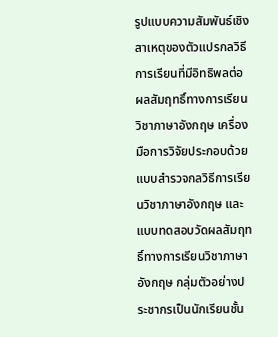รูปแบบความสัมพันธ์เชิงสาเหตุของตัวแปรกลวิธีการเรียนที่มีอิทธิพลต่อผลสัมฤทธิ์ทางการเรียนวิชาภาษาอังกฤษ เครื่องมือการวิจัยประกอบด้วย แบบสำรวจกลวิธีการเรียนวิชาภาษาอังกฤษ และแบบทดสอบวัดผลสัมฤทธิ์ทางการเรียนวิชาภาษาอังกฤษ กลุ่มตัวอย่างประชากรเป็นนักเรียนชั้น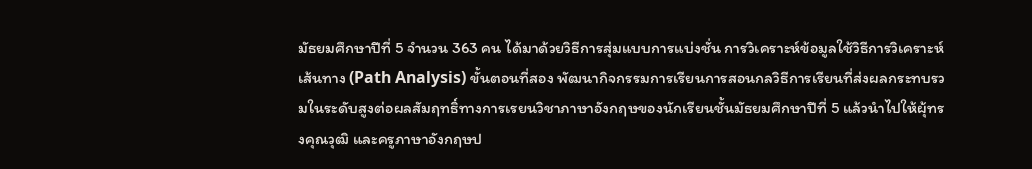มัธยมศึกษาปีที่ 5 จำนวน 363 คน ได้มาด้วยวิธีการสุ่มแบบการแบ่งชั่น การวิเคราะห์ข้อมูลใช้วิธีการวิเคราะห์เส้นทาง (Path Analysis) ขั้นตอนที่สอง พัฒนากิจกรรมการเรียนการสอนกลวิธีการเรียนที่ส่งผลกระทบรวมในระดับสูงต่อผลสัมฤทธิ์ทางการเรยนวิชาภาษาอังกฤษของนักเรียนชั้นมัธยมศึกษาปีที่ 5 แล้วนำไปให้ผุ้ทรงคุณวุฒิ และครูภาษาอังกฤษป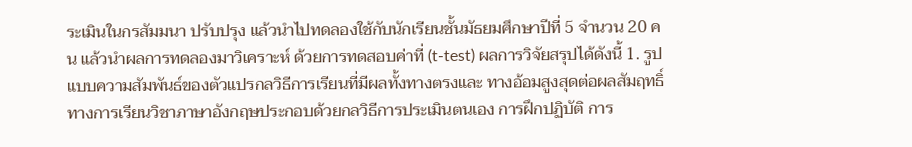ระเมินในกรสัมมนา ปรับปรุง แล้วนำไปทดลองใช้กับนักเรียนชั้นมัธยมศึกษาปีที่ 5 จำนวน 20 คน แล้วนำผลการทดลองมาวิเคราะห์ ด้วยการทดสอบค่าที่ (t-test) ผลการวิจัยสรุปได้ดังนี้ 1. รูปแบบความสัมพันธ์ของตัวแปรกลวิธีการเรียนที่มีผลทั้งทางตรงและ ทางอ้อมสูงสุดต่อผลสัมฤทธิ์ทางการเรียนวิชาภาษาอังกฤษประกอบด้วยกลวิธีการประเมินตนเอง การฝึกปฏิบัติ การ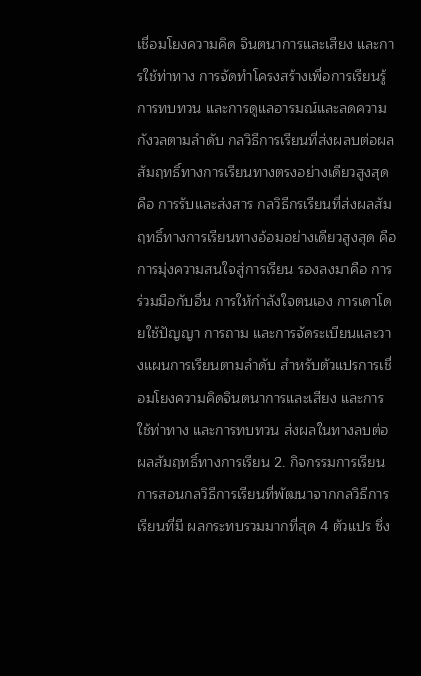เชื่อมโยงความคิด จินตนาการและเสียง และการใช้ท่าทาง การจัดทำโครงสร้างเพื่อการเรียนรู้ การทบทวน และการดูแลอารมณ์และลดความกังวลตามลำดับ กลวิธีการเรียนที่ส่งผลบต่อผลสัมฤทธิ์ทางการเรียนทางตรงอย่างเดียวสูงสุด คือ การรับและส่งสาร กลวิธีกรเรียนที่ส่งผลสัมฤทธิ์ทางการเรียนทางอ้อมอย่างเดียวสูงสุด คือ การมุ่งความสนใจสู่การเรียน รองลงมาคือ การร่วมมือกับอื่น การให้กำลังใจตนเอง การเดาโดยใช้ปัญญา การถาม และการจัดระเบียนและวางแผนการเรียนตามลำดับ สำหรับตัวแปรการเชื่อมโยงความคิดจินตนาการและเสียง และการใช้ท่าทาง และการทบทวน ส่งผลในทางลบต่อผลสัมฤทธิ์ทางการเรียน 2. กิจกรรมการเรียนการสอนกลวิธีการเรียนที่พัฒนาจากกลวิธีการเรียนที่มี ผลกระทบรวมมากที่สุด 4 ตัวแปร ซึ่ง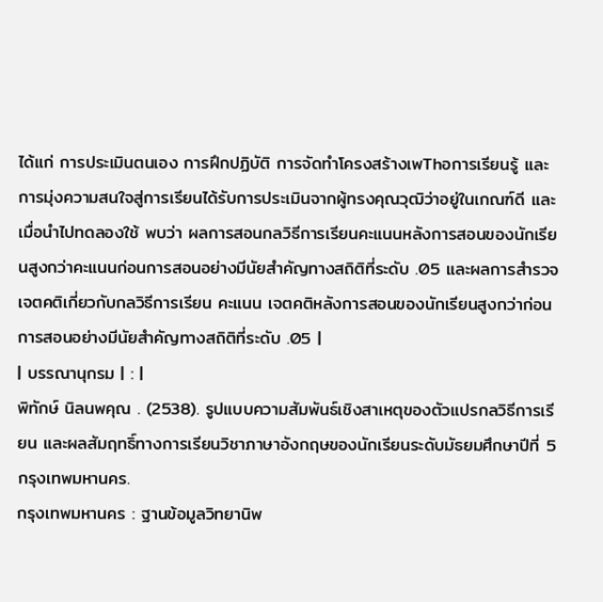ได้แก่ การประเมินตนเอง การฝึกปฏิบัติ การจัดทำโครงสร้างเพThอการเรียนรู้ และการมุ่งความสนใจสู่การเรียนได้รับการประเมินจากผู้ทรงคุณวุฒิว่าอยู่ในเกณฑ์ดี และเมื่อนำไปทดลองใช้ พบว่า ผลการสอนกลวิธีการเรียนคะแนนหลังการสอนของนักเรียนสูงกว่าคะแนนก่อนการสอนอย่างมีนัยสำคัญทางสถิติที่ระดับ .05 และผลการสำรวจเจตคติเกี่ยวกับกลวิธีการเรียน คะแนน เจตคติหลังการสอนของนักเรียนสูงกว่าก่อนการสอนอย่างมีนัยสำคัญทางสถิติที่ระดับ .05 |
| บรรณานุกรม | : |
พิทักษ์ นิลนพคุณ . (2538). รูปแบบความสัมพันธ์เชิงสาเหตุของตัวแปรกลวิธีการเรียน และผลสัมฤทธิ์ทางการเรียนวิชาภาษาอังกฤษของนักเรียนระดับมัธยมศึกษาปีที่ 5 กรุงเทพมหานคร.
กรุงเทพมหานคร : ฐานข้อมูลวิทยานิพ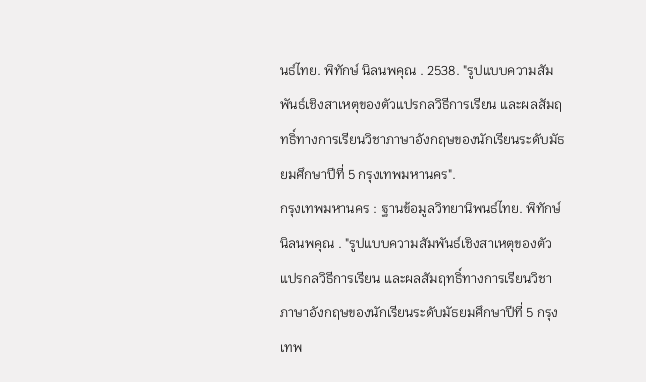นธ์ไทย. พิทักษ์ นิลนพคุณ . 2538. "รูปแบบความสัมพันธ์เชิงสาเหตุของตัวแปรกลวิธีการเรียน และผลสัมฤทธิ์ทางการเรียนวิชาภาษาอังกฤษของนักเรียนระดับมัธยมศึกษาปีที่ 5 กรุงเทพมหานคร".
กรุงเทพมหานคร : ฐานข้อมูลวิทยานิพนธ์ไทย. พิทักษ์ นิลนพคุณ . "รูปแบบความสัมพันธ์เชิงสาเหตุของตัวแปรกลวิธีการเรียน และผลสัมฤทธิ์ทางการเรียนวิชาภาษาอังกฤษของนักเรียนระดับมัธยมศึกษาปีที่ 5 กรุงเทพ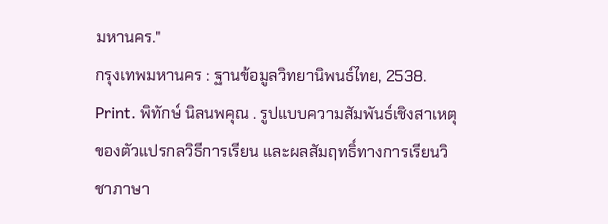มหานคร."
กรุงเทพมหานคร : ฐานข้อมูลวิทยานิพนธ์ไทย, 2538. Print. พิทักษ์ นิลนพคุณ . รูปแบบความสัมพันธ์เชิงสาเหตุของตัวแปรกลวิธีการเรียน และผลสัมฤทธิ์ทางการเรียนวิชาภาษา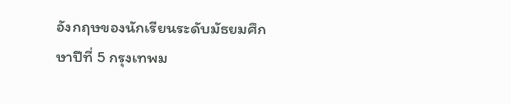อังกฤษของนักเรียนระดับมัธยมศึกษาปีที่ 5 กรุงเทพม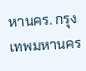หานคร. กรุงเทพมหานคร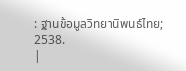: ฐานข้อมูลวิทยานิพนธ์ไทย; 2538.
|